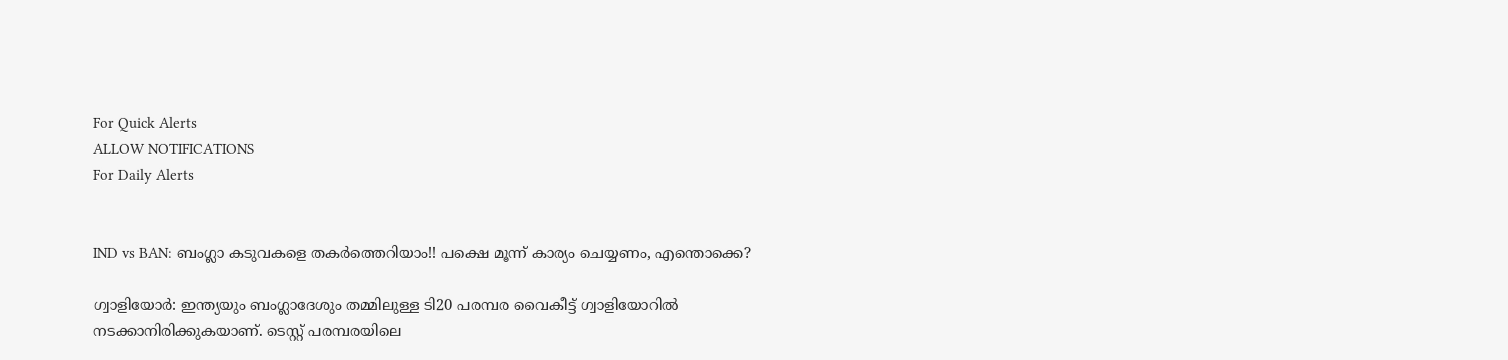For Quick Alerts
ALLOW NOTIFICATIONS
For Daily Alerts


IND vs BAN: ബംഗ്ലാ കടുവകളെ തകര്‍ത്തെറിയാം!! പക്ഷെ മൂന്ന് കാര്യം ചെയ്യണം, എന്തൊക്കെ?

ഗ്വാളിയോര്‍: ഇന്ത്യയും ബംഗ്ലാദേശും തമ്മിലുള്ള ടി20 പരമ്പര വൈകീട്ട് ഗ്വാളിയോറില്‍ നടക്കാനിരിക്കുകയാണ്. ടെസ്റ്റ് പരമ്പരയിലെ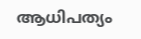ആധിപത്യം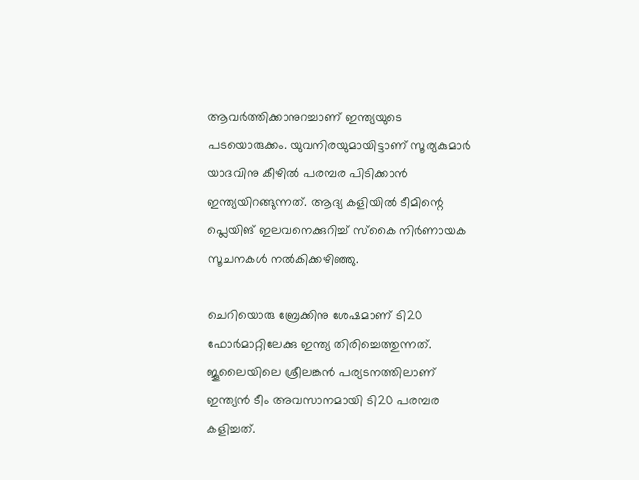ആവര്‍ത്തിക്കാനുറച്ചാണ് ഇന്ത്യയുടെ പടയൊരുക്കം. യുവനിരയുമായിട്ടാണ് സൂര്യകുമാര്‍ യാദവിനു കീഴില്‍ പരമ്പര പിടിക്കാന്‍ ഇന്ത്യയിറങ്ങുന്നത്. ആദ്യ കളിയില്‍ ടീമിന്റെ പ്ലെയിങ് ഇലവനെക്കുറിച്ച് സ്‌കൈ നിര്‍ണായക സൂചനകള്‍ നല്‍കിക്കഴിഞ്ഞു.

ചെറിയൊരു ബ്രേക്കിനു ശേഷമാണ് ടി20 ഫോര്‍മാറ്റിലേക്കു ഇന്ത്യ തിരിച്ചെത്തുന്നത്. ജൂലൈയിലെ ശ്രീലങ്കന്‍ പര്യടനത്തിലാണ് ഇന്ത്യന്‍ ടീം അവസാനമായി ടി20 പരമ്പര കളിച്ചത്.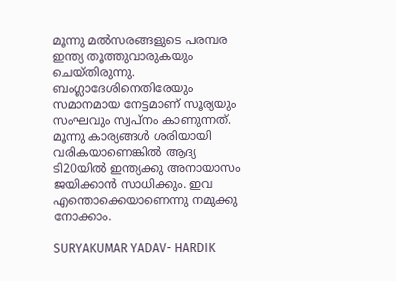മൂന്നു മല്‍സരങ്ങളുടെ പരമ്പര ഇന്ത്യ തൂത്തുവാരുകയും ചെയ്തിരുന്നു. ബംഗ്ലാദേശിനെതിരേയും സമാനമായ നേട്ടമാണ് സൂര്യയും സംഘവും സ്വപ്‌നം കാണുന്നത്. മൂന്നു കാര്യങ്ങള്‍ ശരിയായി വരികയാണെങ്കില്‍ ആദ്യ ടി20യില്‍ ഇന്ത്യക്കു അനായാസം ജയിക്കാന്‍ സാധിക്കും. ഇവ എന്തൊക്കെയാണെന്നു നമുക്കു നോക്കാം.

SURYAKUMAR YADAV- HARDIK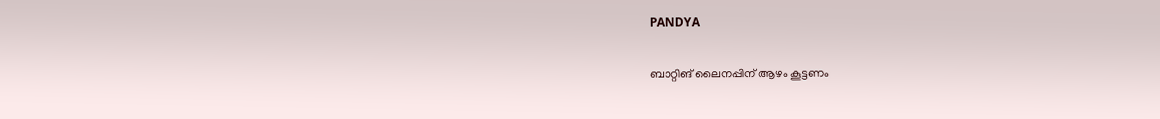PANDYA

ബാറ്റിങ് ലൈനപ്പിന് ആഴം കൂട്ടണം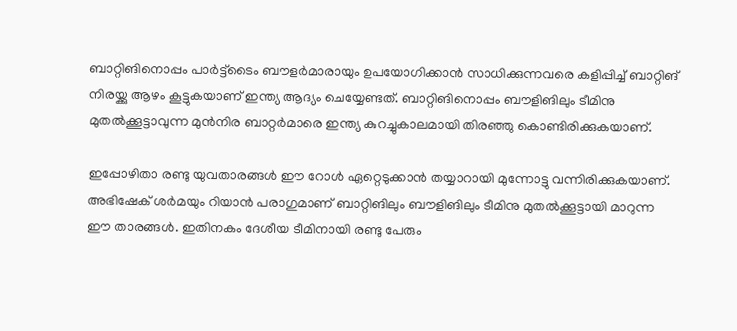ബാറ്റിങിനൊപ്പം പാര്‍ട്ട്‌ടൈം ബൗളര്‍മാരായും ഉപയോഗിക്കാന്‍ സാധിക്കുന്നവരെ കളിപ്പിച്ച് ബാറ്റിങ് നിരയ്ക്കു ആഴം കൂട്ടുകയാണ് ഇന്ത്യ ആദ്യം ചെയ്യേണ്ടത്. ബാറ്റിങിനൊപ്പം ബൗളിങിലും ടീമിനു മുതല്‍ക്കൂട്ടാവുന്ന മുന്‍നിര ബാറ്റര്‍മാരെ ഇന്ത്യ കുറച്ചുകാലമായി തിരഞ്ഞു കൊണ്ടിരിക്കുകയാണ്.

ഇപ്പോഴിതാ രണ്ടു യുവതാരങ്ങള്‍ ഈ റോള്‍ ഏറ്റെടുക്കാന്‍ തയ്യാറായി മുന്നോട്ടു വന്നിരിക്കുകയാണ്. അഭിഷേക് ശര്‍മയും റിയാന്‍ പരാഗുമാണ് ബാറ്റിങിലും ബൗളിങിലും ടീമിനു മുതല്‍ക്കൂട്ടായി മാറുന്ന ഈ താരങ്ങള്‍. ഇതിനകം ദേശീയ ടീമിനായി രണ്ടു പേരും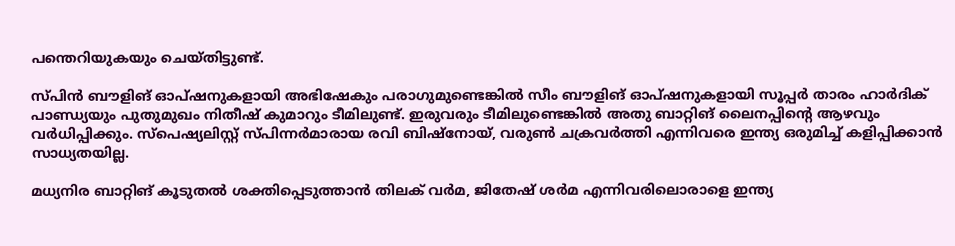പന്തെറിയുകയും ചെയ്തിട്ടുണ്ട്.

സ്പിന്‍ ബൗളിങ് ഓപ്ഷനുകളായി അഭിഷേകും പരാഗുമുണ്ടെങ്കില്‍ സീം ബൗളിങ് ഓപ്ഷനുകളായി സൂപ്പര്‍ താരം ഹാര്‍ദിക് പാണ്ഡ്യയും പുതുമുഖം നിതീഷ് കുമാറും ടീമിലുണ്ട്. ഇരുവരും ടീമിലുണ്ടെങ്കില്‍ അതു ബാറ്റിങ് ലൈനപ്പിന്റെ ആഴവും വര്‍ധിപ്പിക്കും. സ്‌പെഷ്യലിസ്റ്റ് സ്പിന്നര്‍മാരായ രവി ബിഷ്‌നോയ്, വരുണ്‍ ചക്രവര്‍ത്തി എന്നിവരെ ഇന്ത്യ ഒരുമിച്ച് കളിപ്പിക്കാന്‍ സാധ്യതയില്ല.

മധ്യനിര ബാറ്റിങ് കൂടുതല്‍ ശക്തിപ്പെടുത്താന്‍ തിലക് വര്‍മ, ജിതേഷ് ശര്‍മ എന്നിവരിലൊരാളെ ഇന്ത്യ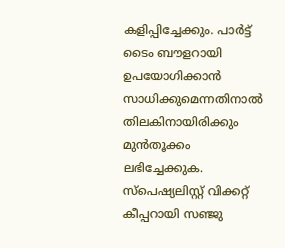കളിപ്പിച്ചേക്കും. പാര്‍ട്ട് ടൈം ബൗളറായി ഉപയോഗിക്കാന്‍ സാധിക്കുമെന്നതിനാല്‍ തിലകിനായിരിക്കും മുന്‍തൂക്കം ലഭിച്ചേക്കുക. സ്‌പെഷ്യലിസ്റ്റ് വിക്കറ്റ് കീപ്പറായി സഞ്ജു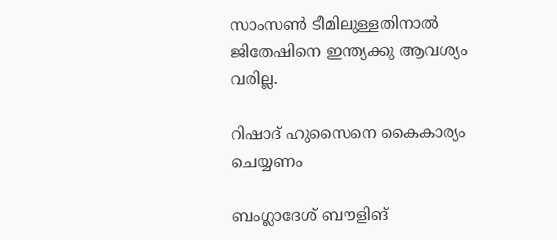സാംസണ്‍ ടീമിലുള്ളതിനാല്‍ ജിതേഷിനെ ഇന്ത്യക്കു ആവശ്യം വരില്ല.

റിഷാദ് ഹുസൈനെ കൈകാര്യം ചെയ്യണം

ബംഗ്ലാദേശ് ബൗളിങ്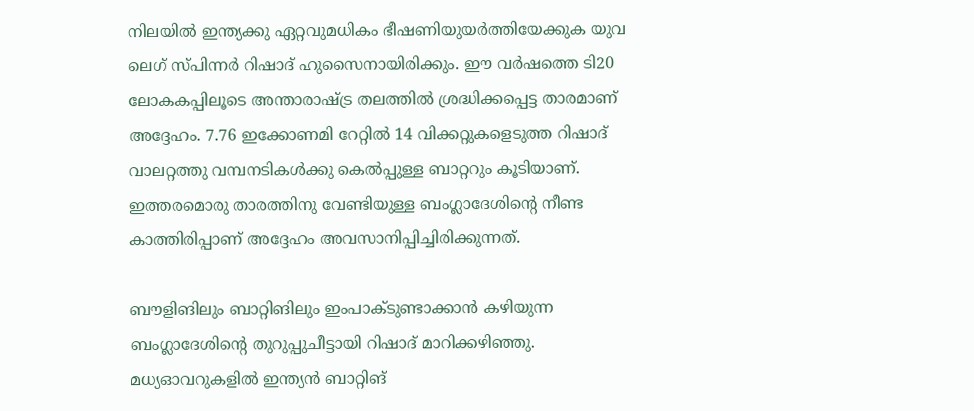നിലയില്‍ ഇന്ത്യക്കു ഏറ്റവുമധികം ഭീഷണിയുയര്‍ത്തിയേക്കുക യുവ ലെഗ് സ്പിന്നര്‍ റിഷാദ് ഹുസൈനായിരിക്കും. ഈ വര്‍ഷത്തെ ടി20 ലോകകപ്പിലൂടെ അന്താരാഷ്ട്ര തലത്തില്‍ ശ്രദ്ധിക്കപ്പെട്ട താരമാണ് അദ്ദേഹം. 7.76 ഇക്കോണമി റേറ്റില്‍ 14 വിക്കറ്റുകളെടുത്ത റിഷാദ് വാലറ്റത്തു വമ്പനടികള്‍ക്കു കെല്‍പ്പുള്ള ബാറ്ററും കൂടിയാണ്. ഇത്തരമൊരു താരത്തിനു വേണ്ടിയുള്ള ബംഗ്ലാദേശിന്റെ നീണ്ട കാത്തിരിപ്പാണ് അദ്ദേഹം അവസാനിപ്പിച്ചിരിക്കുന്നത്.

ബൗളിങിലും ബാറ്റിങിലും ഇംപാക്ടുണ്ടാക്കാന്‍ കഴിയുന്ന ബംഗ്ലാദേശിന്റെ തുറുപ്പുചീട്ടായി റിഷാദ് മാറിക്കഴിഞ്ഞു. മധ്യഓവറുകളില്‍ ഇന്ത്യന്‍ ബാറ്റിങ്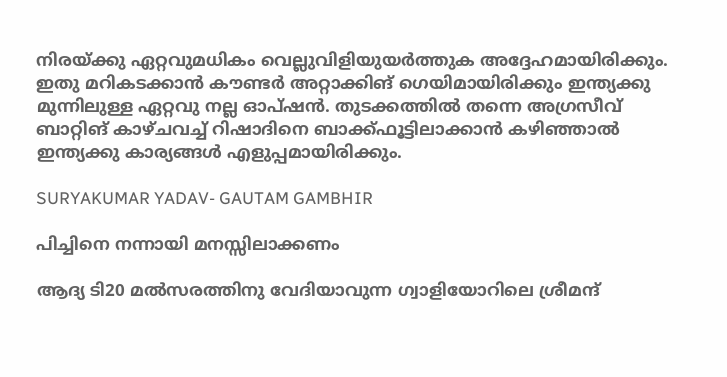നിരയ്ക്കു ഏറ്റവുമധികം വെല്ലുവിളിയുയര്‍ത്തുക അദ്ദേഹമായിരിക്കും. ഇതു മറികടക്കാന്‍ കൗണ്ടര്‍ അറ്റാക്കിങ് ഗെയിമായിരിക്കും ഇന്ത്യക്കു മുന്നിലുള്ള ഏറ്റവു നല്ല ഓപ്ഷന്‍. തുടക്കത്തില്‍ തന്നെ അഗ്രസീവ് ബാറ്റിങ് കാഴ്ചവച്ച് റിഷാദിനെ ബാക്ക്ഫൂട്ടിലാക്കാന്‍ കഴിഞ്ഞാല്‍ ഇന്ത്യക്കു കാര്യങ്ങള്‍ എളുപ്പമായിരിക്കും.

SURYAKUMAR YADAV- GAUTAM GAMBHIR

പിച്ചിനെ നന്നായി മനസ്സിലാക്കണം

ആദ്യ ടി20 മല്‍സരത്തിനു വേദിയാവുന്ന ഗ്വാളിയോറിലെ ശ്രീമന്ദ്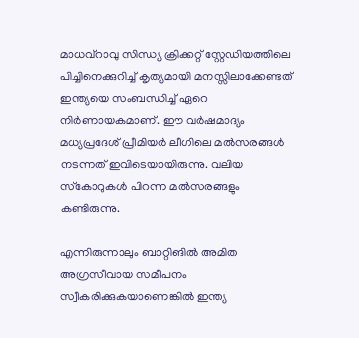മാധവ്‌റാവു സിന്ധ്യ ക്രിക്കറ്റ് സ്റ്റേഡിയത്തിലെ പിച്ചിനെക്കുറിച്ച് കൃത്യമായി മനസ്സിലാക്കേണ്ടത് ഇന്ത്യയെ സംബന്ധിച്ച് ഏറെ നിര്‍ണായകമാണ്. ഈ വര്‍ഷമാദ്യം മധ്യപ്രദേശ് പ്രീമിയര്‍ ലീഗിലെ മല്‍സരങ്ങള്‍ നടന്നത് ഇവിടെയായിരുന്നു. വലിയ സ്‌കോറുകള്‍ പിറന്ന മല്‍സരങ്ങളും കണ്ടിരുന്നു.

എന്നിരുന്നാലും ബാറ്റിങില്‍ അമിത അഗ്രസീവായ സമീപനം സ്വീകരിക്കുകയാണെങ്കില്‍ ഇന്ത്യ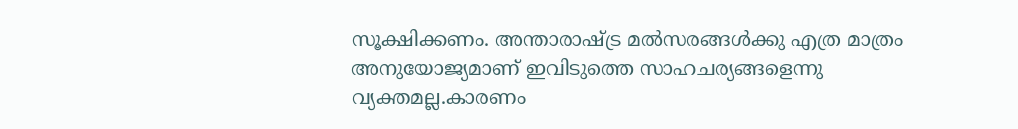സൂക്ഷിക്കണം. അന്താരാഷ്ട്ര മല്‍സരങ്ങള്‍ക്കു എത്ര മാത്രം അനുയോജ്യമാണ് ഇവിടുത്തെ സാഹചര്യങ്ങളെന്നു വ്യക്തമല്ല.കാരണം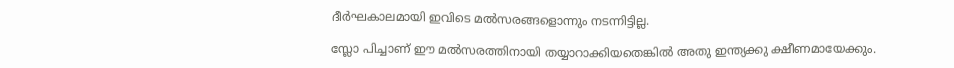ദീര്‍ഘകാലമായി ഇവിടെ മല്‍സരങ്ങളൊന്നും നടന്നിട്ടില്ല.

സ്ലോ പിച്ചാണ് ഈ മല്‍സരത്തിനായി തയ്യാറാക്കിയതെങ്കില്‍ അതു ഇന്ത്യക്കു ക്ഷീണമായേക്കും.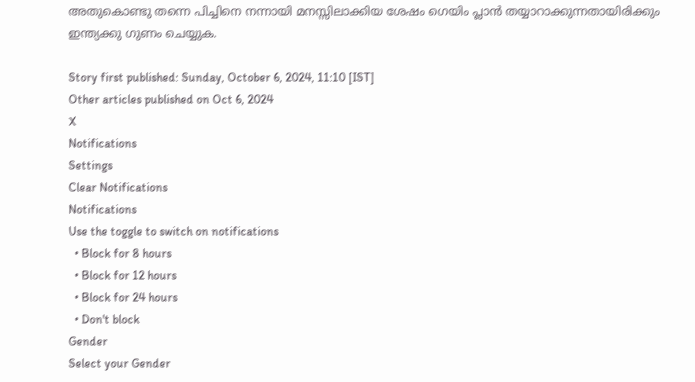അതുകൊണ്ടു തന്നെ പിച്ചിനെ നന്നായി മനസ്സിലാക്കിയ ശേഷം ഗെയിം പ്ലാന്‍ തയ്യാറാക്കുന്നതായിരിക്കും ഇന്ത്യക്കു ഗുണം ചെയ്യുക.

Story first published: Sunday, October 6, 2024, 11:10 [IST]
Other articles published on Oct 6, 2024
X
Notifications
Settings
Clear Notifications
Notifications
Use the toggle to switch on notifications
  • Block for 8 hours
  • Block for 12 hours
  • Block for 24 hours
  • Don't block
Gender
Select your Gender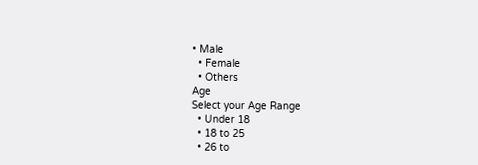• Male
  • Female
  • Others
Age
Select your Age Range
  • Under 18
  • 18 to 25
  • 26 to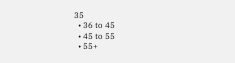35
  • 36 to 45
  • 45 to 55
  • 55+